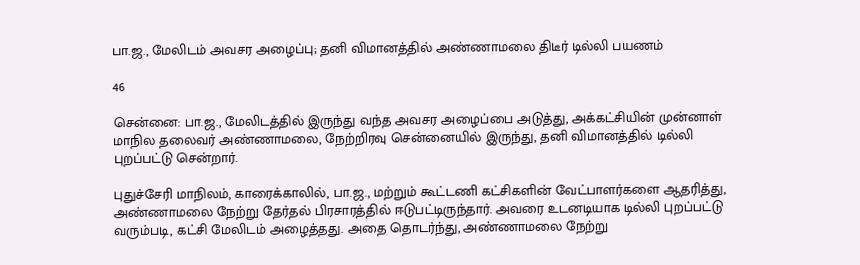பா.ஜ., மேலிடம் அவசர அழைப்பு; தனி விமானத்தில் அண்ணாமலை திடீர் டில்லி பயணம்

46

சென்னை: பா.ஜ., மேலிடத்தில் இருந்து வந்த அவசர அழைப்பை அடுத்து, அக்கட்சியின் முன்னாள் மாநில தலைவர் அண்ணாமலை, நேற்றிரவு சென்னையில் இருந்து, தனி விமானத்தில் டில்லி புறப்பட்டு சென்றார்.

புதுச்சேரி மாநிலம், காரைக்காலில், பா.ஜ., மற்றும் கூட்டணி கட்சிகளின் வேட்பாளர்களை ஆதரித்து, அண்ணாமலை நேற்று தேர்தல் பிரசாரத்தில் ஈடுபட்டிருந்தார். அவரை உடனடியாக டில்லி புறப்பட்டு வரும்படி, கட்சி மேலிடம் அழைத்தது. அதை தொடர்ந்து, அண்ணாமலை நேற்று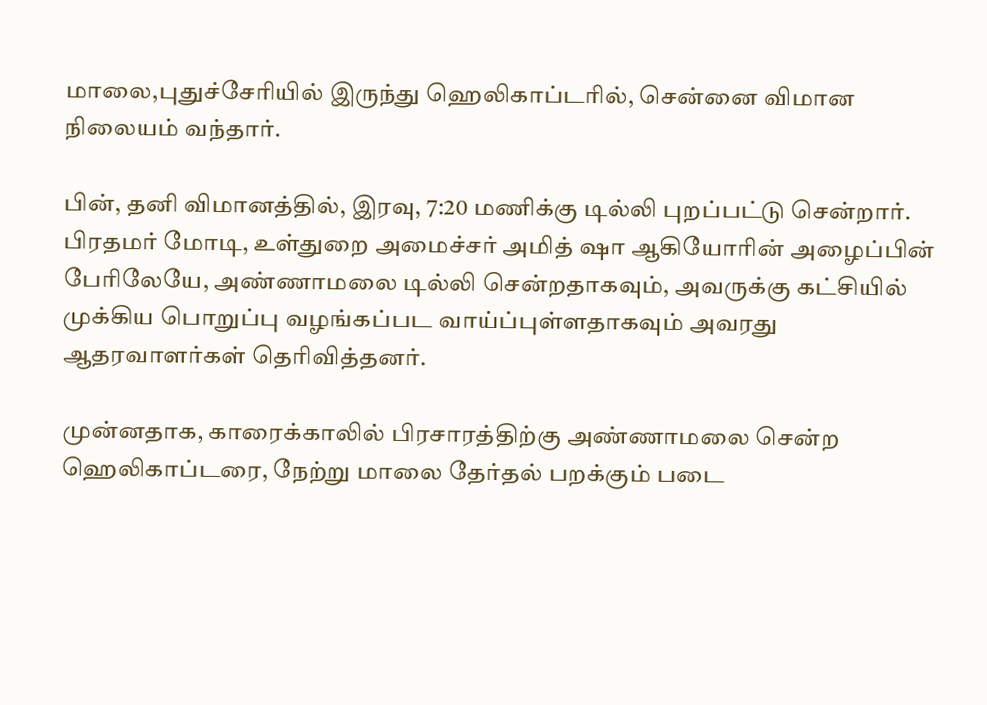மாலை,புதுச்சேரியில் இருந்து ஹெலிகாப்டரில், சென்னை விமான நிலையம் வந்தார்.

பின், தனி விமானத்தில், இரவு, 7:20 மணிக்கு டில்லி புறப்பட்டு சென்றார். பிரதமர் மோடி, உள்துறை அமைச்சர் அமித் ஷா ஆகியோரின் அழைப்பின் பேரிலேயே, அண்ணாமலை டில்லி சென்றதாகவும், அவருக்கு கட்சியில் முக்கிய பொறுப்பு வழங்கப்பட வாய்ப்புள்ளதாகவும் அவரது ஆதரவாளர்கள் தெரிவித்தனர்.

முன்னதாக, காரைக்காலில் பிரசாரத்திற்கு அண்ணாமலை சென்ற ஹெலிகாப்டரை, நேற்று மாலை தேர்தல் பறக்கும் படை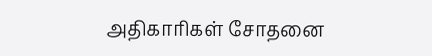அதிகாரிகள் சோதனை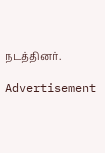நடத்தினர்.

Advertisement